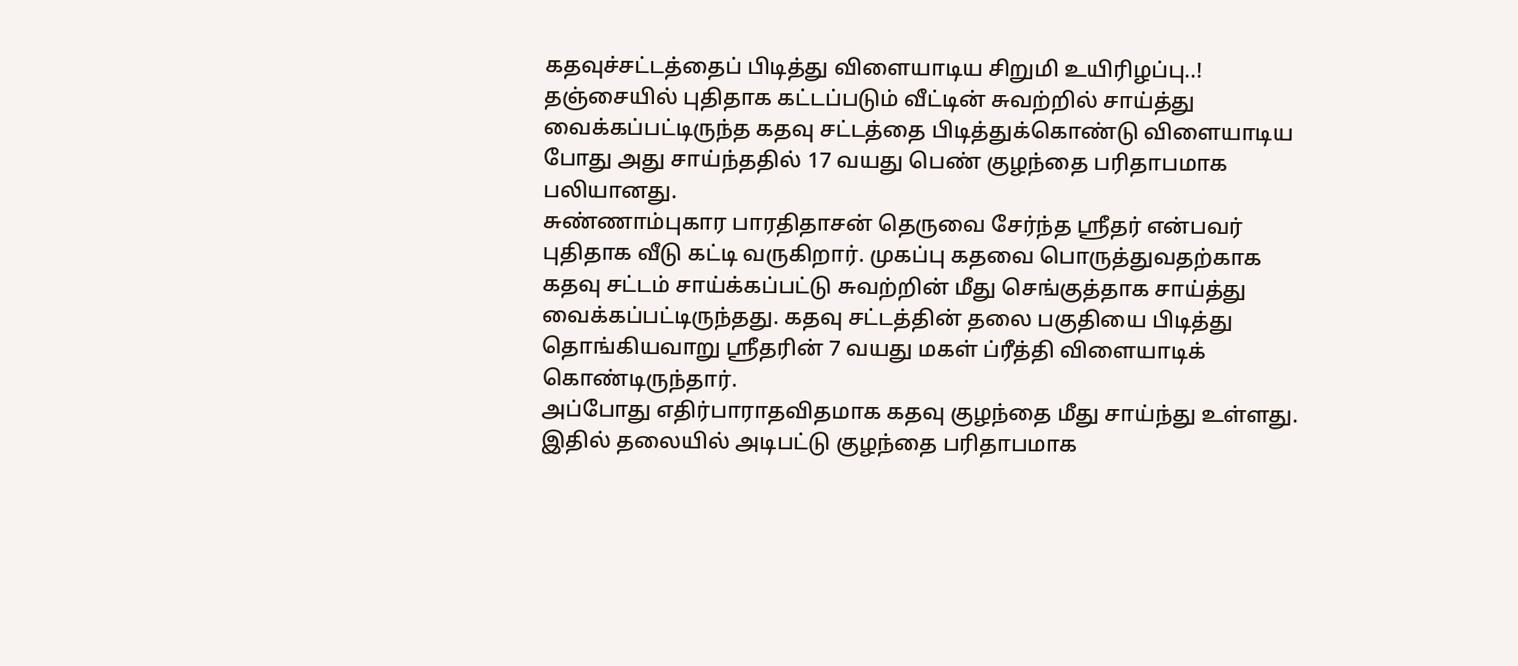கதவுச்சட்டத்தைப் பிடித்து விளையாடிய சிறுமி உயிரிழப்பு..!
தஞ்சையில் புதிதாக கட்டப்படும் வீட்டின் சுவற்றில் சாய்த்து வைக்கப்பட்டிருந்த கதவு சட்டத்தை பிடித்துக்கொண்டு விளையாடிய போது அது சாய்ந்ததில் 17 வயது பெண் குழந்தை பரிதாபமாக பலியானது.
சுண்ணாம்புகார பாரதிதாசன் தெருவை சேர்ந்த ஸ்ரீதர் என்பவர் புதிதாக வீடு கட்டி வருகிறார். முகப்பு கதவை பொருத்துவதற்காக கதவு சட்டம் சாய்க்கப்பட்டு சுவற்றின் மீது செங்குத்தாக சாய்த்து வைக்கப்பட்டிருந்தது. கதவு சட்டத்தின் தலை பகுதியை பிடித்து தொங்கியவாறு ஸ்ரீதரின் 7 வயது மகள் ப்ரீத்தி விளையாடிக் கொண்டிருந்தார்.
அப்போது எதிர்பாராதவிதமாக கதவு குழந்தை மீது சாய்ந்து உள்ளது. இதில் தலையில் அடிபட்டு குழந்தை பரிதாபமாக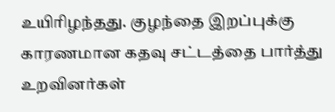உயிரிழந்தது. குழந்தை இறப்புக்கு காரணமான கதவு சட்டத்தை பார்த்து உறவினர்கள்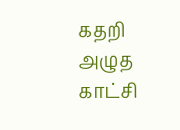கதறி அழுத காட்சி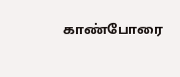காண்போரை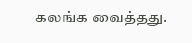கலங்க வைத்தது.